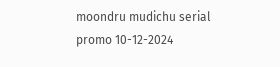moondru mudichu serial promo 10-12-2024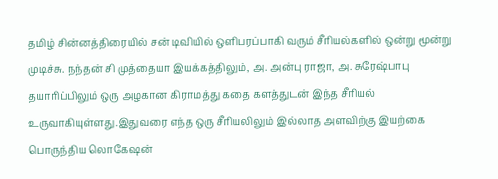தமிழ் சின்னத்திரையில் சன் டிவியில் ஒளிபரப்பாகி வரும் சீரியல்களில் ஒன்று மூன்று முடிச்சு. நந்தன் சி முத்தையா இயக்கத்திலும், அ. அன்பு ராஜா, அ. சுரேஷ்பாபு தயாரிப்பிலும் ஒரு அழகான கிராமத்து கதை களத்துடன் இந்த சீரியல் உருவாகியுள்ளது.இதுவரை எந்த ஒரு சீரியலிலும் இல்லாத அளவிற்கு இயற்கை பொருந்திய லொகேஷன்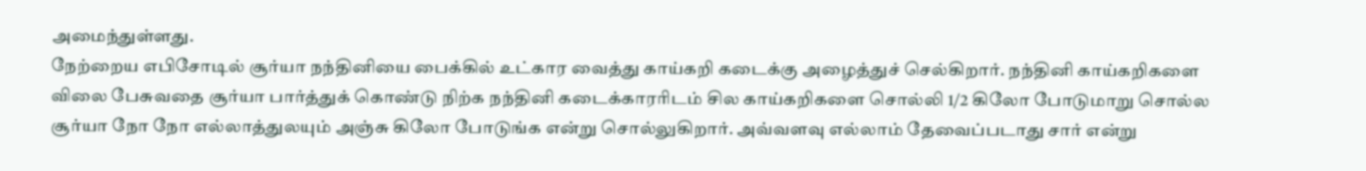அமைந்துள்ளது.
நேற்றைய எபிசோடில் சூர்யா நந்தினியை பைக்கில் உட்கார வைத்து காய்கறி கடைக்கு அழைத்துச் செல்கிறார். நந்தினி காய்கறிகளை விலை பேசுவதை சூர்யா பார்த்துக் கொண்டு நிற்க நந்தினி கடைக்காரரிடம் சில காய்கறிகளை சொல்லி 1/2 கிலோ போடுமாறு சொல்ல சூர்யா நோ நோ எல்லாத்துலயும் அஞ்சு கிலோ போடுங்க என்று சொல்லுகிறார். அவ்வளவு எல்லாம் தேவைப்படாது சார் என்று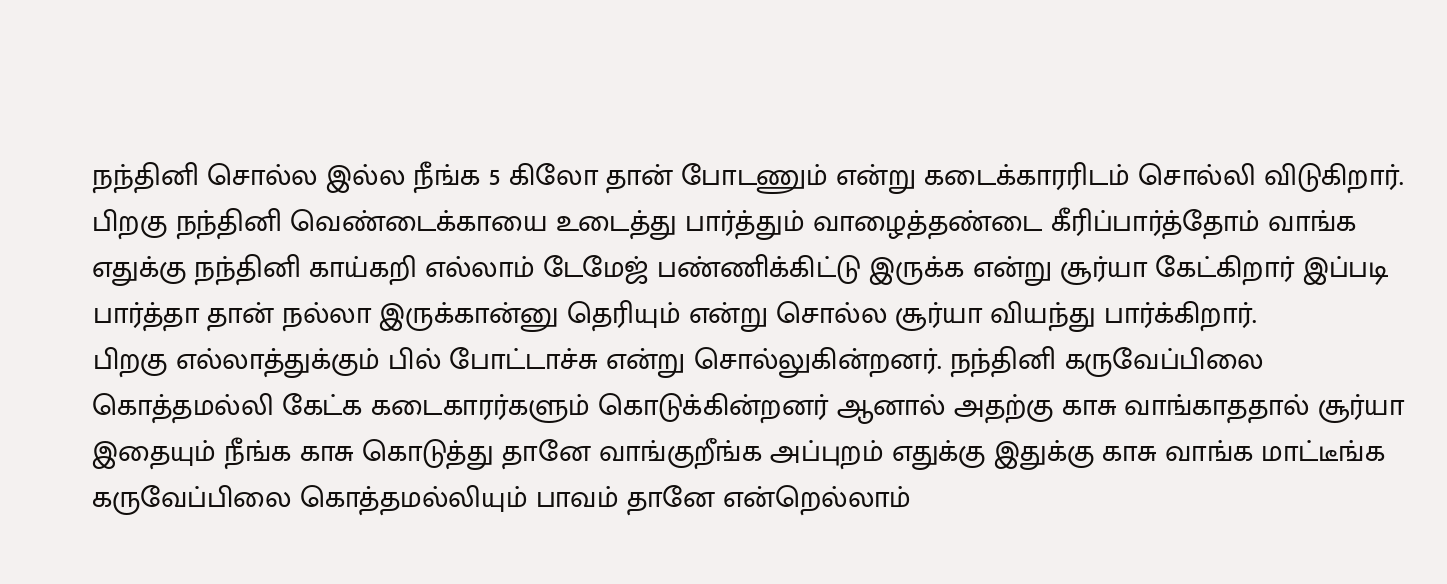நந்தினி சொல்ல இல்ல நீங்க 5 கிலோ தான் போடணும் என்று கடைக்காரரிடம் சொல்லி விடுகிறார். பிறகு நந்தினி வெண்டைக்காயை உடைத்து பார்த்தும் வாழைத்தண்டை கீரிப்பார்த்தோம் வாங்க எதுக்கு நந்தினி காய்கறி எல்லாம் டேமேஜ் பண்ணிக்கிட்டு இருக்க என்று சூர்யா கேட்கிறார் இப்படி பார்த்தா தான் நல்லா இருக்கான்னு தெரியும் என்று சொல்ல சூர்யா வியந்து பார்க்கிறார்.
பிறகு எல்லாத்துக்கும் பில் போட்டாச்சு என்று சொல்லுகின்றனர். நந்தினி கருவேப்பிலை கொத்தமல்லி கேட்க கடைகாரர்களும் கொடுக்கின்றனர் ஆனால் அதற்கு காசு வாங்காததால் சூர்யா இதையும் நீங்க காசு கொடுத்து தானே வாங்குறீங்க அப்புறம் எதுக்கு இதுக்கு காசு வாங்க மாட்டீங்க கருவேப்பிலை கொத்தமல்லியும் பாவம் தானே என்றெல்லாம்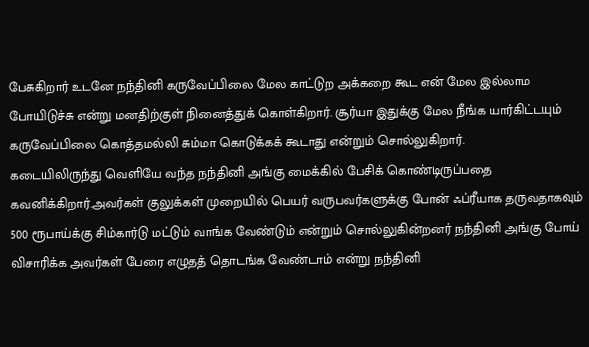பேசுகிறார் உடனே நந்தினி கருவேப்பிலை மேல காட்டுற அக்கறை கூட என் மேல இல்லாம போயிடுச்சு என்று மனதிற்குள் நினைத்துக் கொள்கிறார். சூர்யா இதுக்கு மேல நீங்க யார்கிட்டயும் கருவேப்பிலை கொத்தமல்லி சும்மா கொடுக்கக் கூடாது என்றும் சொல்லுகிறார்.
கடையிலிருந்து வெளியே வந்த நந்தினி அங்கு மைக்கில் பேசிக் கொண்டிருப்பதை கவனிக்கிறார்.அவர்கள் குலுக்கள் முறையில் பெயர் வருபவர்களுக்கு போன் ஃப்ரீயாக தருவதாகவும் 500 ரூபாய்க்கு சிம்கார்டு மட்டும் வாங்க வேண்டும் என்றும் சொல்லுகின்றனர் நந்தினி அங்கு போய் விசாரிக்க அவர்கள் பேரை எழுதத் தொடங்க வேண்டாம் என்று நந்தினி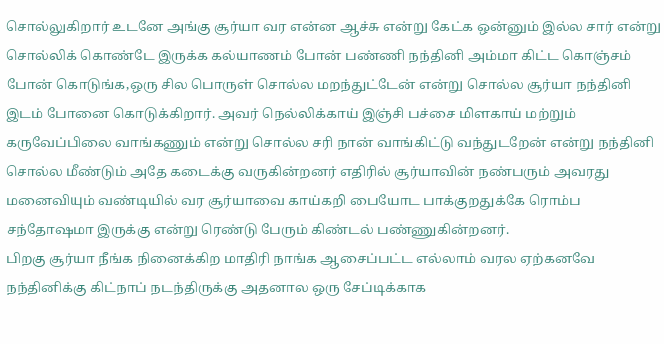சொல்லுகிறார் உடனே அங்கு சூர்யா வர என்ன ஆச்சு என்று கேட்க ஒன்னும் இல்ல சார் என்று சொல்லிக் கொண்டே இருக்க கல்யாணம் போன் பண்ணி நந்தினி அம்மா கிட்ட கொஞ்சம் போன் கொடுங்க,ஒரு சில பொருள் சொல்ல மறந்துட்டேன் என்று சொல்ல சூர்யா நந்தினி இடம் போனை கொடுக்கிறார். அவர் நெல்லிக்காய் இஞ்சி பச்சை மிளகாய் மற்றும் கருவேப்பிலை வாங்கணும் என்று சொல்ல சரி நான் வாங்கிட்டு வந்துடறேன் என்று நந்தினி சொல்ல மீண்டும் அதே கடைக்கு வருகின்றனர் எதிரில் சூர்யாவின் நண்பரும் அவரது மனைவியும் வண்டியில் வர சூர்யாவை காய்கறி பையோட பாக்குறதுக்கே ரொம்ப சந்தோஷமா இருக்கு என்று ரெண்டு பேரும் கிண்டல் பண்ணுகின்றனர்.
பிறகு சூர்யா நீங்க நினைக்கிற மாதிரி நாங்க ஆசைப்பட்ட எல்லாம் வரல ஏற்கனவே நந்தினிக்கு கிட்நாப் நடந்திருக்கு அதனால ஒரு சேப்டிக்காக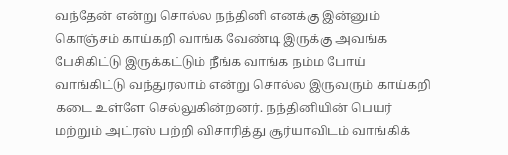வந்தேன் என்று சொல்ல நந்தினி எனக்கு இன்னும் கொஞ்சம் காய்கறி வாங்க வேண்டி இருக்கு அவங்க பேசிகிட்டு இருக்கட்டும் நீங்க வாங்க நம்ம போய் வாங்கிட்டு வந்துரலாம் என்று சொல்ல இருவரும் காய்கறி கடை உள்ளே செல்லுகின்றனர். நந்தினியின் பெயர் மற்றும் அட்ரஸ் பற்றி விசாரித்து சூர்யாவிடம் வாங்கிக்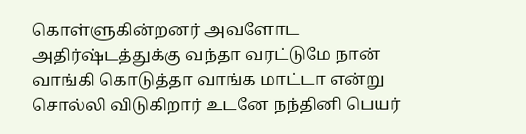கொள்ளுகின்றனர் அவளோட அதிர்ஷ்டத்துக்கு வந்தா வரட்டுமே நான் வாங்கி கொடுத்தா வாங்க மாட்டா என்று சொல்லி விடுகிறார் உடனே நந்தினி பெயர்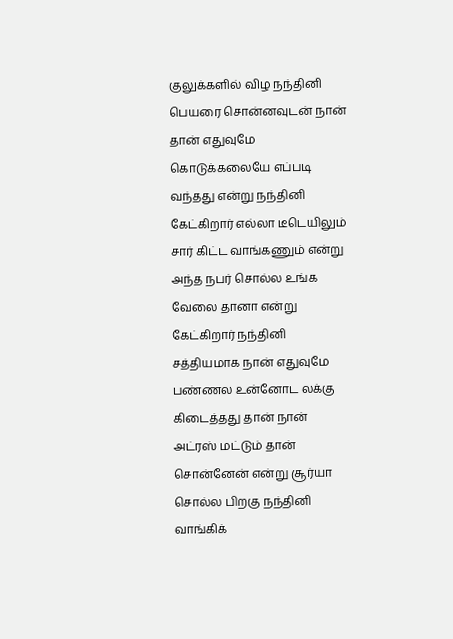குலுக்களில் விழ நந்தினி பெயரை சொன்னவுடன் நான் தான் எதுவுமே கொடுக்கலையே எப்படி வந்தது என்று நந்தினி கேட்கிறார் எல்லா டீடெயிலும் சார் கிட்ட வாங்கணும் என்று அந்த நபர் சொல்ல உங்க வேலை தானா என்று கேட்கிறார் நந்தினி சத்தியமாக நான் எதுவுமே பண்ணல உன்னோட லக்கு கிடைத்தது தான் நான் அட்ரஸ் மட்டும் தான் சொன்னேன் என்று சூர்யா சொல்ல பிறகு நந்தினி வாங்கிக்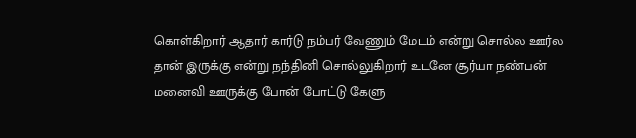கொள்கிறார் ஆதார் கார்டு நம்பர் வேணும் மேடம் என்று சொல்ல ஊர்ல தான் இருக்கு என்று நந்தினி சொல்லுகிறார் உடனே சூர்யா நண்பன் மனைவி ஊருக்கு போன் போட்டு கேளு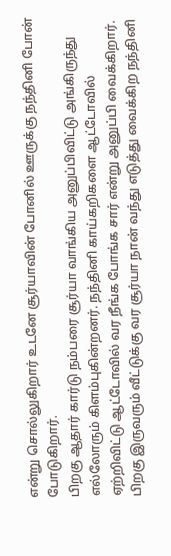என்று சொல்லுகிறார் உடனே சூர்யாவின் போனில் ஊருக்கு நந்தினி போன் போடுகிறார்.
பிறகு ஆதார் கார்டு நம்பரை சூர்யா வாங்கிய அனுப்பிவிட்டு அங்கிருந்து எல்லோரும் கிளம்புகின்றனர். நந்தினி காய்கறிகளை ஆட்டோவில் ஏற்றிவிட்டு ஆட்டோவில் வர நீங்க போங்க சார் என்று அனுப்பி வைக்கிறார். பிறகு இருவரும் வீட்டுக்கு வர சூர்யா நான் வந்து எடுத்து வைக்கிற நந்தினி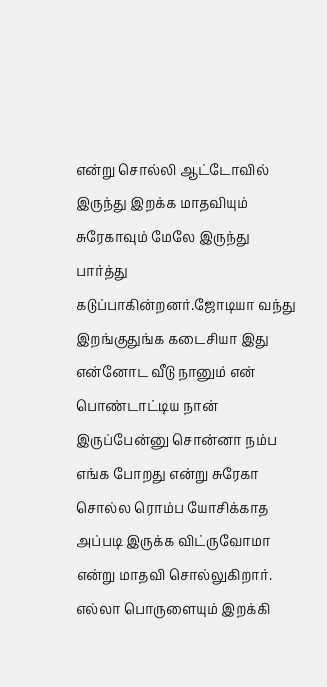என்று சொல்லி ஆட்டோவில் இருந்து இறக்க மாதவியும் சுரேகாவும் மேலே இருந்து பார்த்து கடுப்பாகின்றனர்.ஜோடியா வந்து இறங்குதுங்க கடைசியா இது என்னோட வீடு நானும் என் பொண்டாட்டிய நான் இருப்பேன்னு சொன்னா நம்ப எங்க போறது என்று சுரேகா சொல்ல ரொம்ப யோசிக்காத அப்படி இருக்க விட்ருவோமா என்று மாதவி சொல்லுகிறார். எல்லா பொருளையும் இறக்கி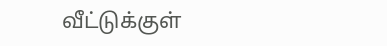வீட்டுக்குள்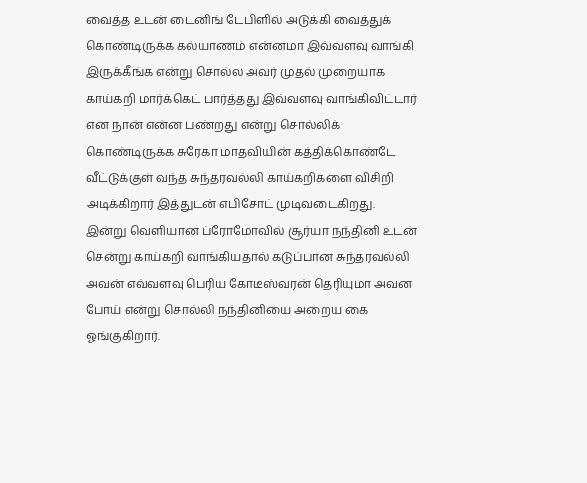வைத்த உடன் டைனிங் டேபிளில் அடுக்கி வைத்துக் கொண்டிருக்க கல்யாணம் என்னமா இவ்வளவு வாங்கி இருக்கீங்க என்று சொல்ல அவர் முதல் முறையாக காய்கறி மார்க்கெட் பார்த்தது இவ்வளவு வாங்கிவிட்டார் என நான் என்ன பண்றது என்று சொல்லிக் கொண்டிருக்க சுரேகா மாதவியின் கத்திக்கொண்டே வீட்டுக்குள் வந்த சுந்தரவல்லி காய்கறிகளை விசிறி அடிக்கிறார் இத்துடன் எபிசோட் முடிவடைகிறது.
இன்று வெளியான ப்ரோமோவில் சூர்யா நந்தினி உடன் சென்று காய்கறி வாங்கியதால் கடுப்பான சுந்தரவல்லி அவன் எவ்வளவு பெரிய கோடீஸ்வரன் தெரியுமா அவன போய் என்று சொல்லி நந்தினியை அறைய கை ஓங்குகிறார்.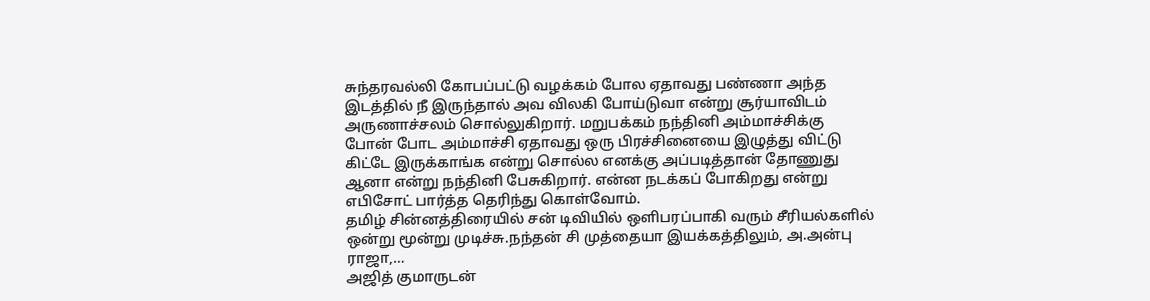சுந்தரவல்லி கோபப்பட்டு வழக்கம் போல ஏதாவது பண்ணா அந்த இடத்தில் நீ இருந்தால் அவ விலகி போய்டுவா என்று சூர்யாவிடம் அருணாச்சலம் சொல்லுகிறார். மறுபக்கம் நந்தினி அம்மாச்சிக்கு போன் போட அம்மாச்சி ஏதாவது ஒரு பிரச்சினையை இழுத்து விட்டு கிட்டே இருக்காங்க என்று சொல்ல எனக்கு அப்படித்தான் தோணுது ஆனா என்று நந்தினி பேசுகிறார். என்ன நடக்கப் போகிறது என்று எபிசோட் பார்த்த தெரிந்து கொள்வோம்.
தமிழ் சின்னத்திரையில் சன் டிவியில் ஒளிபரப்பாகி வரும் சீரியல்களில் ஒன்று மூன்று முடிச்சு.நந்தன் சி முத்தையா இயக்கத்திலும், அ.அன்பு ராஜா,…
அஜித் குமாருடன்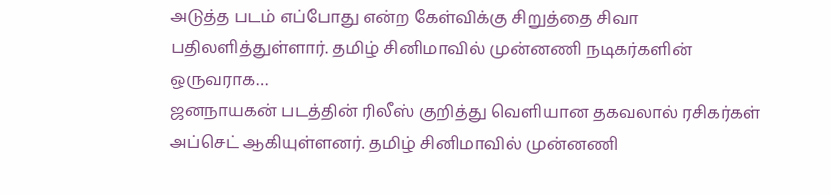அடுத்த படம் எப்போது என்ற கேள்விக்கு சிறுத்தை சிவா பதிலளித்துள்ளார். தமிழ் சினிமாவில் முன்னணி நடிகர்களின் ஒருவராக…
ஜனநாயகன் படத்தின் ரிலீஸ் குறித்து வெளியான தகவலால் ரசிகர்கள் அப்செட் ஆகியுள்ளனர். தமிழ் சினிமாவில் முன்னணி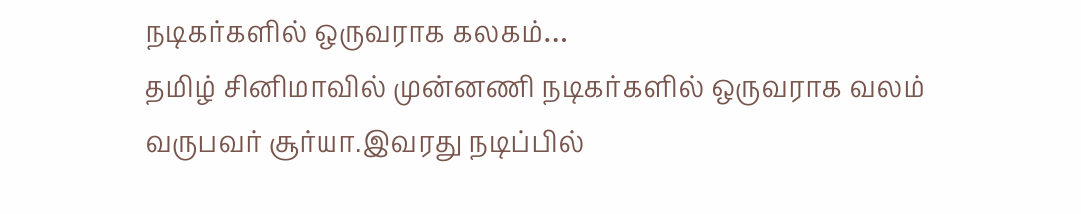நடிகர்களில் ஒருவராக கலகம்…
தமிழ் சினிமாவில் முன்னணி நடிகர்களில் ஒருவராக வலம் வருபவர் சூர்யா.இவரது நடிப்பில்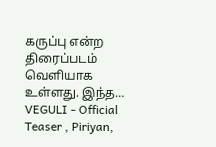கருப்பு என்ற திரைப்படம் வெளியாக உள்ளது. இந்த…
VEGULI - Official Teaser , Piriyan,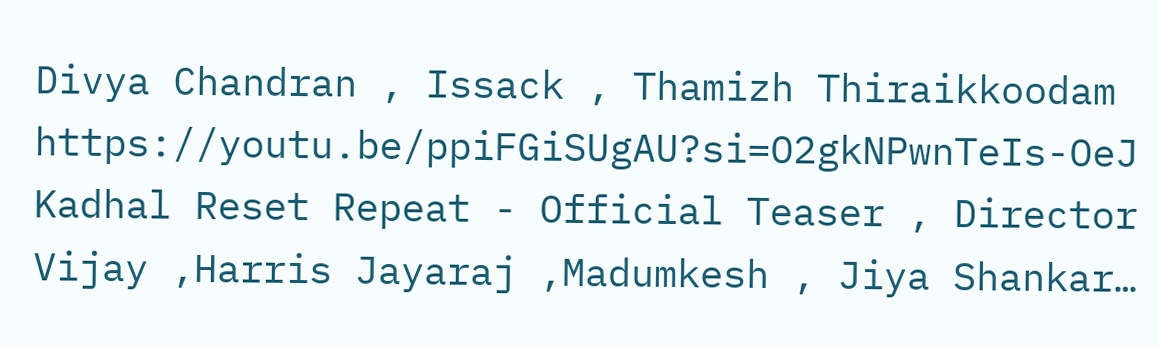Divya Chandran , Issack , Thamizh Thiraikkoodam https://youtu.be/ppiFGiSUgAU?si=O2gkNPwnTeIs-OeJ
Kadhal Reset Repeat - Official Teaser , Director Vijay ,Harris Jayaraj ,Madumkesh , Jiya Shankar…